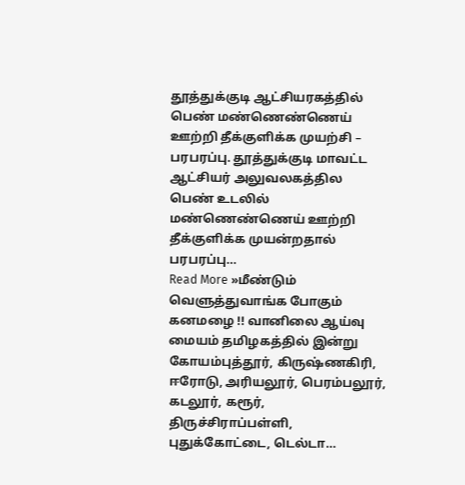தூத்துக்குடி ஆட்சியரகத்தில் பெண் மண்ணெண்ணெய் ஊற்றி தீக்குளிக்க முயற்சி – பரபரப்பு. தூத்துக்குடி மாவட்ட ஆட்சியர் அலுவலகத்தில பெண் உடலில் மண்ணெண்ணெய் ஊற்றி தீக்குளிக்க முயன்றதால் பரபரப்பு…
Read More »மீண்டும் வெளுத்துவாங்க போகும் கனமழை !! வானிலை ஆய்வு மையம் தமிழகத்தில் இன்று கோயம்புத்தூர், கிருஷ்ணகிரி, ஈரோடு, அரியலூர், பெரம்பலூர், கடலூர், கரூர், திருச்சிராப்பள்ளி, புதுக்கோட்டை, டெல்டா…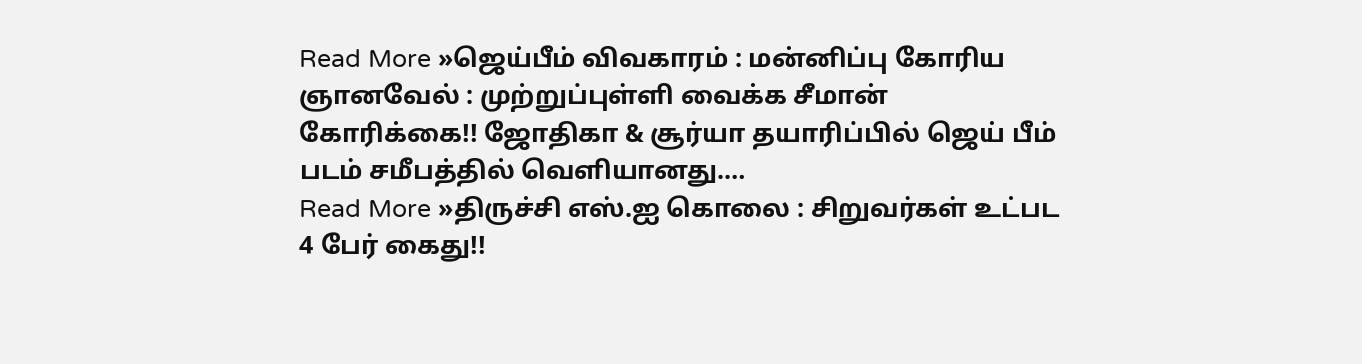Read More »ஜெய்பீம் விவகாரம் : மன்னிப்பு கோரிய ஞானவேல் : முற்றுப்புள்ளி வைக்க சீமான் கோரிக்கை!! ஜோதிகா & சூர்யா தயாரிப்பில் ஜெய் பீம் படம் சமீபத்தில் வெளியானது.…
Read More »திருச்சி எஸ்.ஐ கொலை : சிறுவர்கள் உட்பட 4 பேர் கைது!!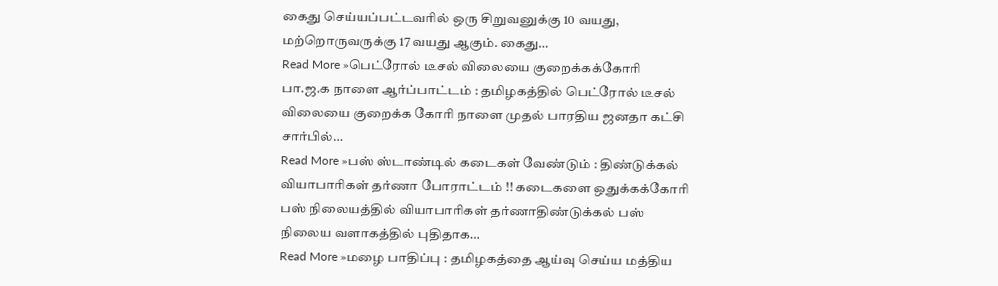கைது செய்யப்பட்டவரில் ஒரு சிறுவனுக்கு 10 வயது, மற்றொருவருக்கு 17 வயது ஆகும். கைது…
Read More »பெட்ரோல் டீசல் விலையை குறைக்கக்கோரி பா.ஜ.க நாளை ஆர்ப்பாட்டம் : தமிழகத்தில் பெட்ரோல் டீசல் விலையை குறைக்க கோரி நாளை முதல் பாரதிய ஜனதா கட்சி சார்பில்…
Read More »பஸ் ஸ்டாண்டில் கடைகள் வேண்டும் : திண்டுக்கல் வியாபாரிகள் தர்ணா போராட்டம் !! கடைகளை ஒதுக்கக்கோரி பஸ் நிலையத்தில் வியாபாரிகள் தர்ணாதிண்டுக்கல் பஸ் நிலைய வளாகத்தில் புதிதாக…
Read More »மழை பாதிப்பு : தமிழகத்தை ஆய்வு செய்ய மத்திய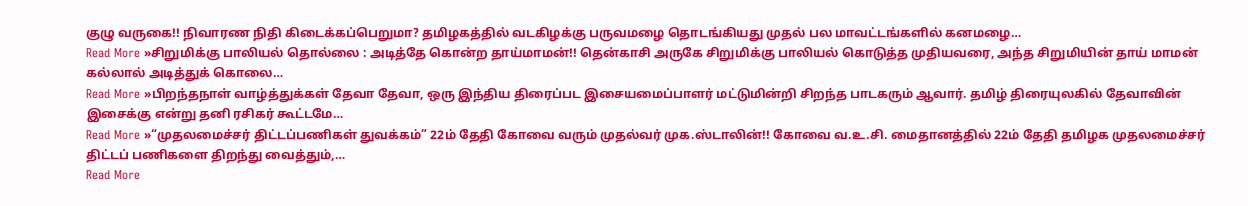குழு வருகை!! நிவாரண நிதி கிடைக்கப்பெறுமா? தமிழகத்தில் வடகிழக்கு பருவமழை தொடங்கியது முதல் பல மாவட்டங்களில் கனமழை…
Read More »சிறுமிக்கு பாலியல் தொல்லை : அடித்தே கொன்ற தாய்மாமன்!! தென்காசி அருகே சிறுமிக்கு பாலியல் கொடுத்த முதியவரை, அந்த சிறுமியின் தாய் மாமன் கல்லால் அடித்துக் கொலை…
Read More »பிறந்தநாள் வாழ்த்துக்கள் தேவா தேவா, ஒரு இந்திய திரைப்பட இசையமைப்பாளர் மட்டுமின்றி சிறந்த பாடகரும் ஆவார். தமிழ் திரையுலகில் தேவாவின் இசைக்கு என்று தனி ரசிகர் கூட்டமே…
Read More »“முதலமைச்சர் திட்டப்பணிகள் துவக்கம்” 22ம் தேதி கோவை வரும் முதல்வர் முக.ஸ்டாலின்!! கோவை வ.உ.சி. மைதானத்தில் 22ம் தேதி தமிழக முதலமைச்சர் திட்டப் பணிகளை திறந்து வைத்தும்,…
Read More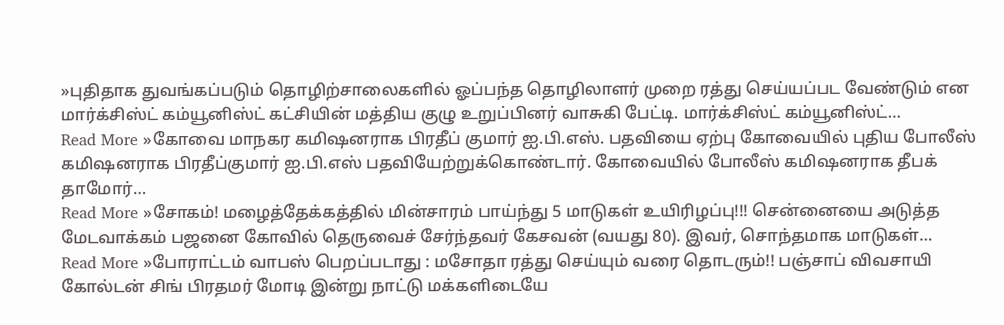»புதிதாக துவங்கப்படும் தொழிற்சாலைகளில் ஓப்பந்த தொழிலாளர் முறை ரத்து செய்யப்பட வேண்டும் என மார்க்சிஸ்ட் கம்யூனிஸ்ட் கட்சியின் மத்திய குழு உறுப்பினர் வாசுகி பேட்டி. மார்க்சிஸ்ட் கம்யூனிஸ்ட்…
Read More »கோவை மாநகர கமிஷனராக பிரதீப் குமார் ஐ.பி.எஸ். பதவியை ஏற்பு கோவையில் புதிய போலீஸ் கமிஷனராக பிரதீப்குமார் ஐ.பி.எஸ் பதவியேற்றுக்கொண்டார். கோவையில் போலீஸ் கமிஷனராக தீபக் தாமோர்…
Read More »சோகம்! மழைத்தேக்கத்தில் மின்சாரம் பாய்ந்து 5 மாடுகள் உயிரிழப்பு!!! சென்னையை அடுத்த மேடவாக்கம் பஜனை கோவில் தெருவைச் சேர்ந்தவர் கேசவன் (வயது 80). இவர், சொந்தமாக மாடுகள்…
Read More »போராட்டம் வாபஸ் பெறப்படாது : மசோதா ரத்து செய்யும் வரை தொடரும்!! பஞ்சாப் விவசாயி கோல்டன் சிங் பிரதமர் மோடி இன்று நாட்டு மக்களிடையே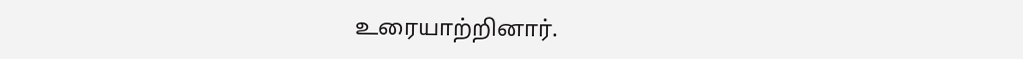உரையாற்றினார்.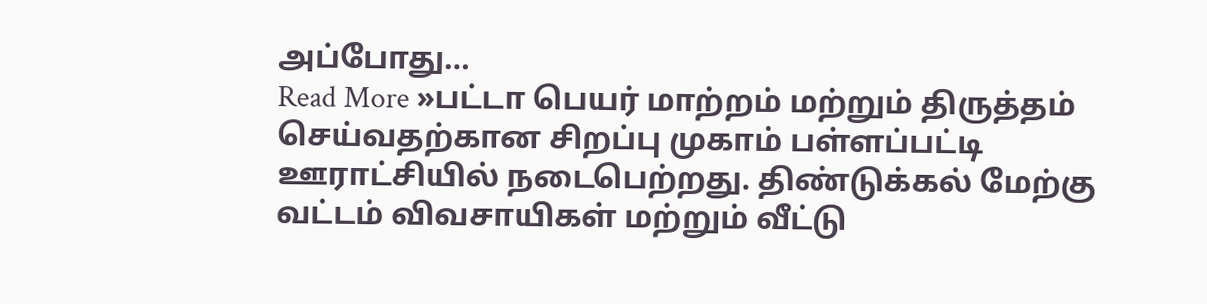அப்போது…
Read More »பட்டா பெயர் மாற்றம் மற்றும் திருத்தம் செய்வதற்கான சிறப்பு முகாம் பள்ளப்பட்டி ஊராட்சியில் நடைபெற்றது. திண்டுக்கல் மேற்கு வட்டம் விவசாயிகள் மற்றும் வீட்டு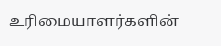உரிமையாளர்களின்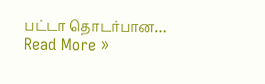பட்டா தொடர்பான…
Read More »